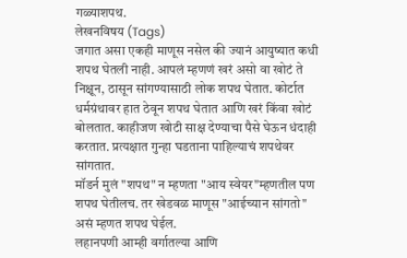गळ्याशपथ.
लेखनविषय (Tags)
जगात असा एकही माणूस नसेल की ज्यानं आयुष्यात कधी शपथ घेतली नाही. आपलं म्हणणं खरं असो वा खोटं ते निक्षून, ठासून सांगण्यासाठी लोक शपथ घेतात. कोर्टात धर्मग्रंथावर हात ठेवून शपथ घेतात आणि खरं किंवा खोटं बोलतात. काहीजण खोटी साक्ष देण्याचा पैसे घेऊन धंदाही करतात. प्रत्यक्षात गुन्हा घडताना पाहिल्याचं शपथेवर सांगतात.
मॉडर्न मुलं "शपथ" न म्हणता "आय स्वेयर"म्हणतील पण शपथ घेतीलच. तर खेडवळ माणूस "आईच्यान सांगतो" असं म्हणत शपथ घेईल.
लहानपणी आम्ही वर्गातल्या आणि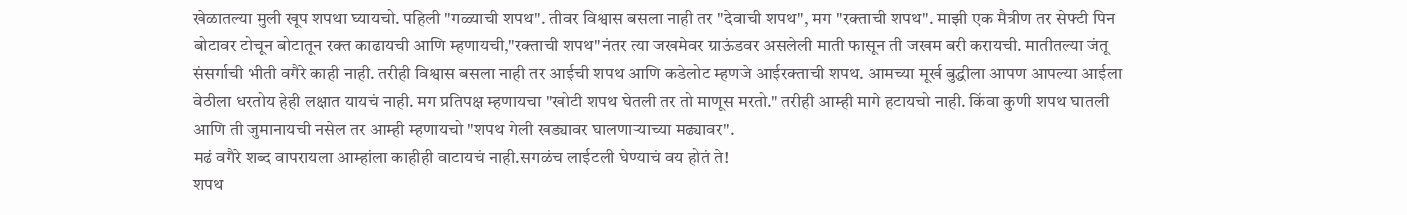खेळातल्या मुली खूप शपथा घ्यायचो. पहिली "गळ्याची शपथ". तीवर विश्वास बसला नाही तर "देवाची शपथ", मग "रक्ताची शपथ". माझी एक मैत्रीण तर सेफ्टी पिन बोटावर टोचून बोटातून रक्त काढायची आणि म्हणायची,"रक्ताची शपथ"नंतर त्या जखमेवर ग्राऊंडवर असलेली माती फासून ती जखम बरी करायची. मातीतल्या जंतू संसर्गाची भीती वगैरे काही नाही. तरीही विश्वास बसला नाही तर आईची शपथ आणि कडेलोट म्हणजे आईरक्ताची शपथ. आमच्या मूर्ख बुद्धीला आपण आपल्या आईला वेठीला धरतोय हेही लक्षात यायचं नाही. मग प्रतिपक्ष म्हणायचा "खोटी शपथ घेतली तर तो माणूस मरतो." तरीही आम्ही मागे हटायचो नाही. किंवा कुणी शपथ घातली आणि ती जुमानायची नसेल तर आम्ही म्हणायचो "शपथ गेली खड्यावर घालणाऱ्याच्या मढ्यावर".
मढं वगैरे शब्द वापरायला आम्हांला काहीही वाटायचं नाही.सगळंच लाईटली घेण्याचं वय होतं ते!
शपथ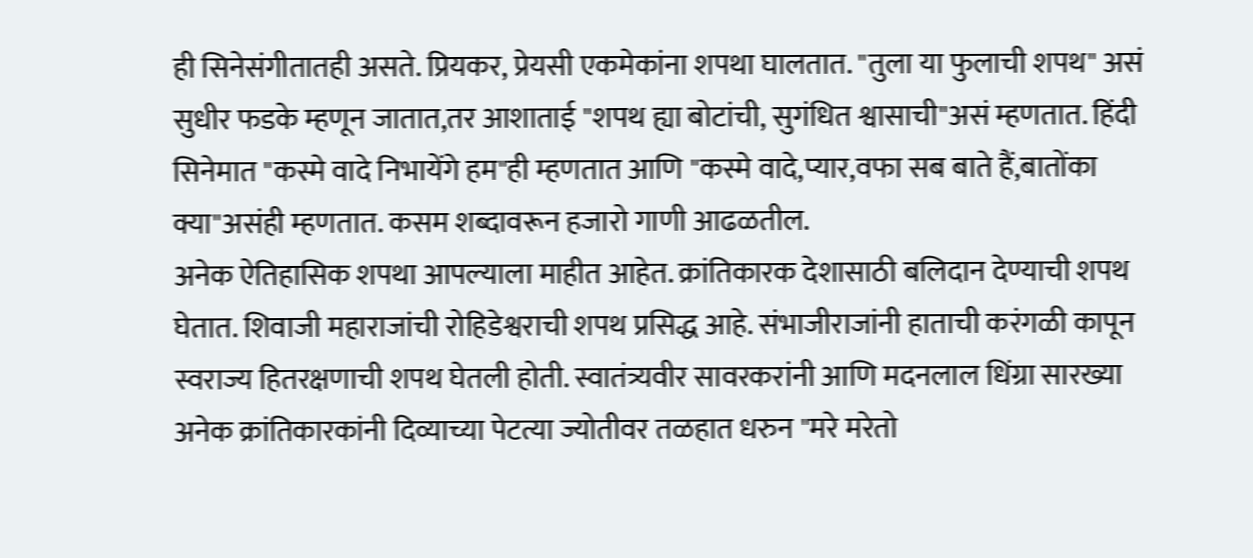ही सिनेसंगीतातही असते. प्रियकर, प्रेयसी एकमेकांना शपथा घालतात. "तुला या फुलाची शपथ" असं सुधीर फडके म्हणून जातात,तर आशाताई "शपथ ह्या बोटांची, सुगंधित श्वासाची"असं म्हणतात. हिंदी सिनेमात "कस्मे वादे निभायेंगे हम"ही म्हणतात आणि "कस्मे वादे,प्यार,वफा सब बाते हैं,बातोंका क्या"असंही म्हणतात. कसम शब्दावरून हजारो गाणी आढळतील.
अनेक ऐतिहासिक शपथा आपल्याला माहीत आहेत. क्रांतिकारक देशासाठी बलिदान देण्याची शपथ घेतात. शिवाजी महाराजांची रोहिडेश्वराची शपथ प्रसिद्ध आहे. संभाजीराजांनी हाताची करंगळी कापून स्वराज्य हितरक्षणाची शपथ घेतली होती. स्वातंत्र्यवीर सावरकरांनी आणि मदनलाल धिंग्रा सारख्या अनेक क्रांतिकारकांनी दिव्याच्या पेटत्या ज्योतीवर तळहात धरुन "मरे मरेतो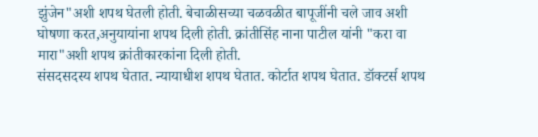झुंजेन"अशी शपथ घेतली होती. बेचाळीसच्या चळवळीत बापूजींनी चले जाव अशी घोषणा करत,अनुयायांना शपथ दिली होती. क्रांतीसिंह नाना पाटील यांनी "करा वा मारा"अशी शपथ क्रांतीकारकांना दिली होती.
संसदसदस्य शपथ घेतात. न्यायाधीश शपथ घेतात. कोर्टात शपथ घेतात. डॉक्टर्स शपथ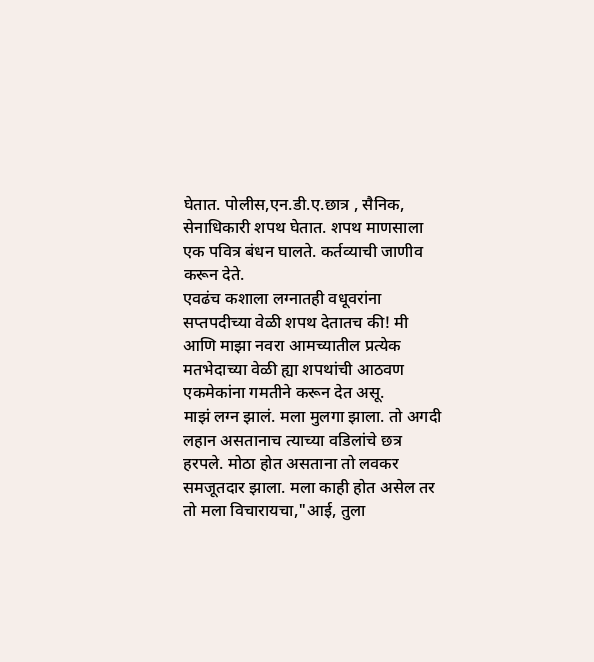घेतात. पोलीस,एन.डी.ए.छात्र , सैनिक, सेनाधिकारी शपथ घेतात. शपथ माणसाला एक पवित्र बंधन घालते. कर्तव्याची जाणीव करून देते.
एवढंच कशाला लग्नातही वधूवरांना सप्तपदीच्या वेळी शपथ देतातच की! मी आणि माझा नवरा आमच्यातील प्रत्येक मतभेदाच्या वेळी ह्या शपथांची आठवण एकमेकांना गमतीने करून देत असू.
माझं लग्न झालं. मला मुलगा झाला. तो अगदी लहान असतानाच त्याच्या वडिलांचे छत्र हरपले. मोठा होत असताना तो लवकर समजूतदार झाला. मला काही होत असेल तर तो मला विचारायचा,"आई, तुला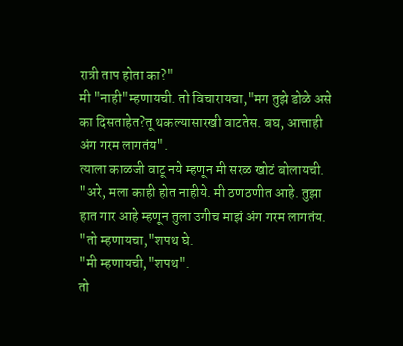रात्री ताप होता का?"
मी "नाही"म्हणायची. तो विचारायचा,"मग तुझे डोळे असे का दिसताहेत?तू थकल्यासारखी वाटतेस. बघ, आत्ताही अंग गरम लागतंय".
त्याला काळजी वाटू नये म्हणून मी सरळ खोटं बोलायची. "अरे, मला काही होत नाहीये. मी ठणठणीत आहे. तुझा हात गार आहे म्हणून तुला उगीच माझं अंग गरम लागतंय.
"तो म्हणायचा,"शपथ घे.
"मी म्हणायची,"शपथ".
तो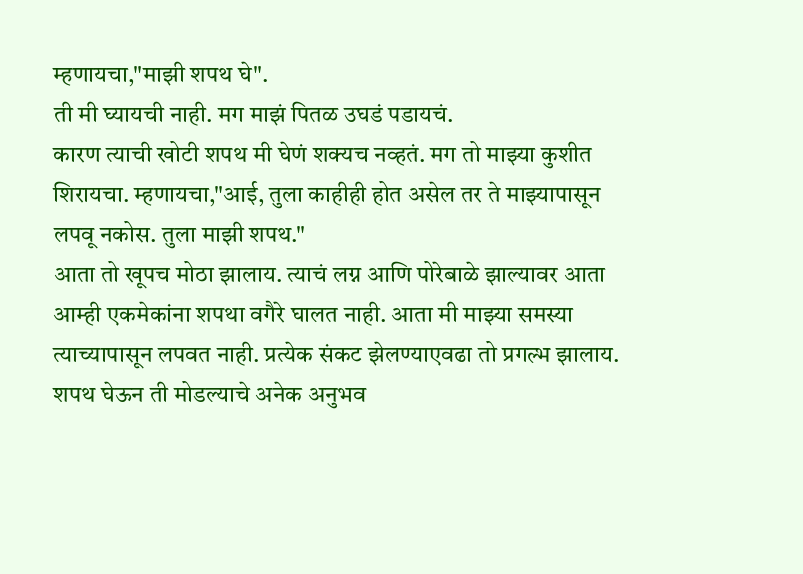म्हणायचा,"माझी शपथ घे".
ती मी घ्यायची नाही. मग माझं पितळ उघडं पडायचं.
कारण त्याची खोटी शपथ मी घेणं शक्यच नव्हतं. मग तो माझ्या कुशीत शिरायचा. म्हणायचा,"आई, तुला काहीही होत असेल तर ते माझ्यापासून लपवू नकोस. तुला माझी शपथ."
आता तो खूपच मोठा झालाय. त्याचं लग्न आणि पोरेबाळे झाल्यावर आता आम्ही एकमेकांना शपथा वगैरे घालत नाही. आता मी माझ्या समस्या त्याच्यापासून लपवत नाही. प्रत्येक संकट झेलण्याएवढा तो प्रगल्भ झालाय.
शपथ घेऊन ती मोडल्याचे अनेक अनुभव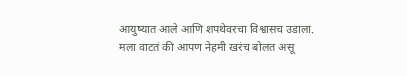आयुष्यात आले आणि शपथेवरचा विश्वासच उडाला. मला वाटतं की आपण नेहमी खरंच बोलत असू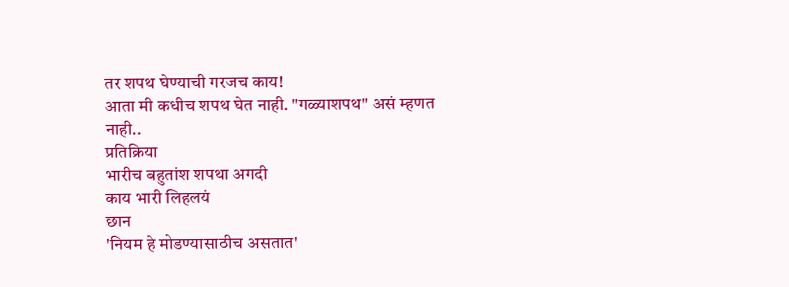तर शपथ घेण्याची गरजच काय!
आता मी कधीच शपथ घेत नाही. "गळ्याशपथ" असं म्हणत नाही..
प्रतिक्रिया
भारीच बहुतांश शपथा अगदी
काय भारी लिहलयं
छान
'नियम हे मोडण्यासाठीच असतात'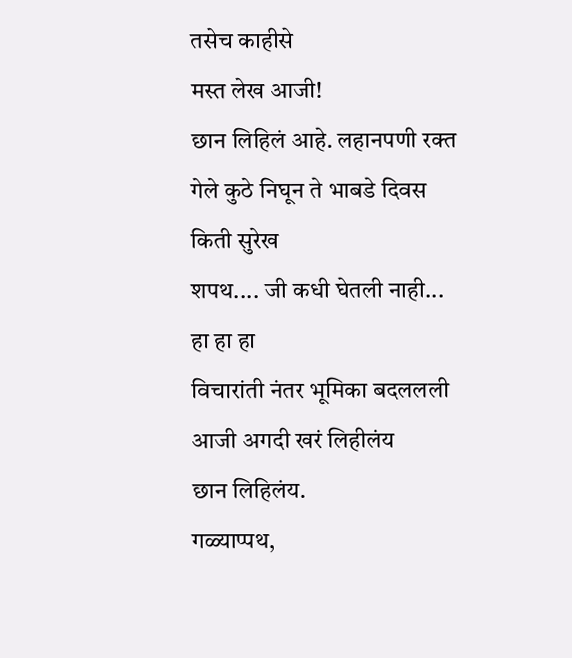तसेच काहीसे
मस्त लेख आजी!
छान लिहिलं आहे. लहानपणी रक्त
गेले कुठे निघून ते भाबडे दिवस
किती सुरेख
शपथ.... जी कधी घेतली नाही...
हा हा हा
विचारांती नंतर भूमिका बदललली
आजी अगदी खरं लिहीलंय
छान लिहिलंय.
गळ्याप्पथ,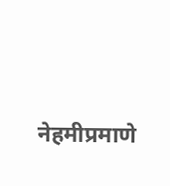नेहमीप्रमाणे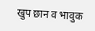खुप छान व भावुक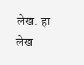लेख. हा लेख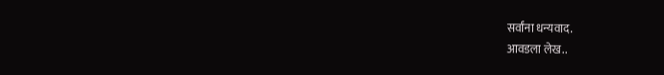सर्वांना धन्यवाद.
आवडला लेख..